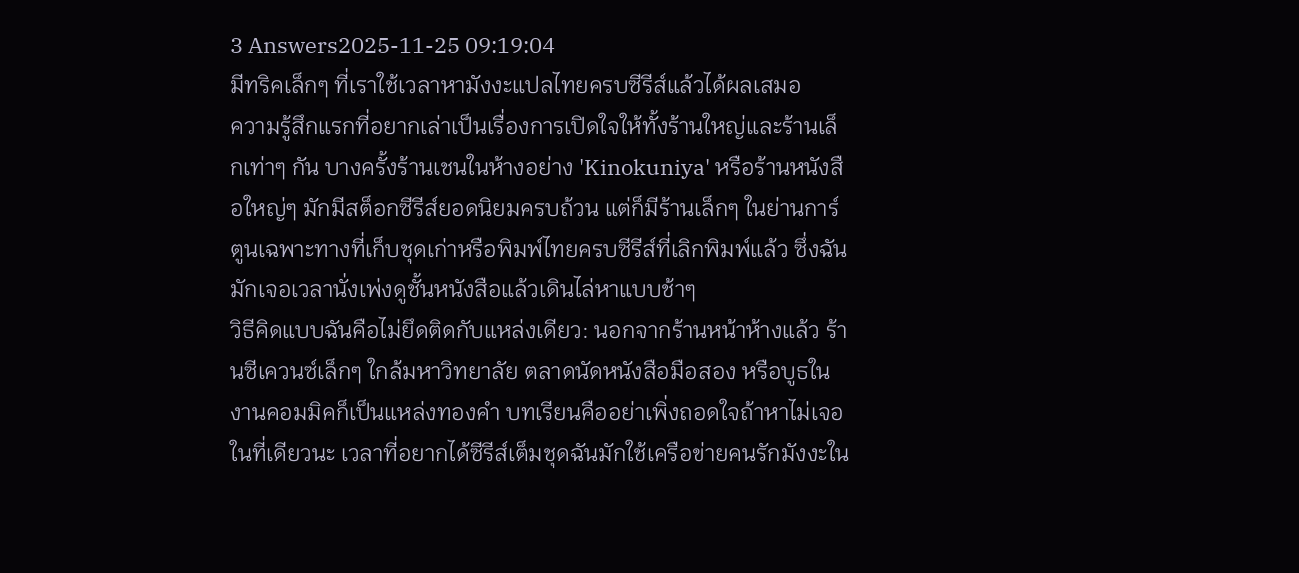3 Answers2025-11-25 09:19:04
มีทริคเล็กๆ ที่เราใช้เวลาหามังงะแปลไทยครบซีรีส์แล้วได้ผลเสมอ
ความรู้สึกแรกที่อยากเล่าเป็นเรื่องการเปิดใจให้ทั้งร้านใหญ่และร้านเล็กเท่าๆ กัน บางครั้งร้านเชนในห้างอย่าง 'Kinokuniya' หรือร้านหนังสือใหญ่ๆ มักมีสต็อกซีรีส์ยอดนิยมครบถ้วน แต่ก็มีร้านเล็กๆ ในย่านการ์ตูนเฉพาะทางที่เก็บชุดเก่าหรือพิมพ์ไทยครบซีรีส์ที่เลิกพิมพ์แล้ว ซึ่งฉันมักเจอเวลานั่งเพ่งดูชั้นหนังสือแล้วเดินไล่หาแบบช้าๆ
วิธีคิดแบบฉันคือไม่ยึดติดกับแหล่งเดียว: นอกจากร้านหน้าห้างแล้ว ร้านซีเควนซ์เล็กๆ ใกล้มหาวิทยาลัย ตลาดนัดหนังสือมือสอง หรือบูธในงานคอมมิคก็เป็นแหล่งทองคำ บทเรียนคืออย่าเพิ่งถอดใจถ้าหาไม่เจอในที่เดียวนะ เวลาที่อยากได้ซีรีส์เต็มชุดฉันมักใช้เครือข่ายคนรักมังงะใน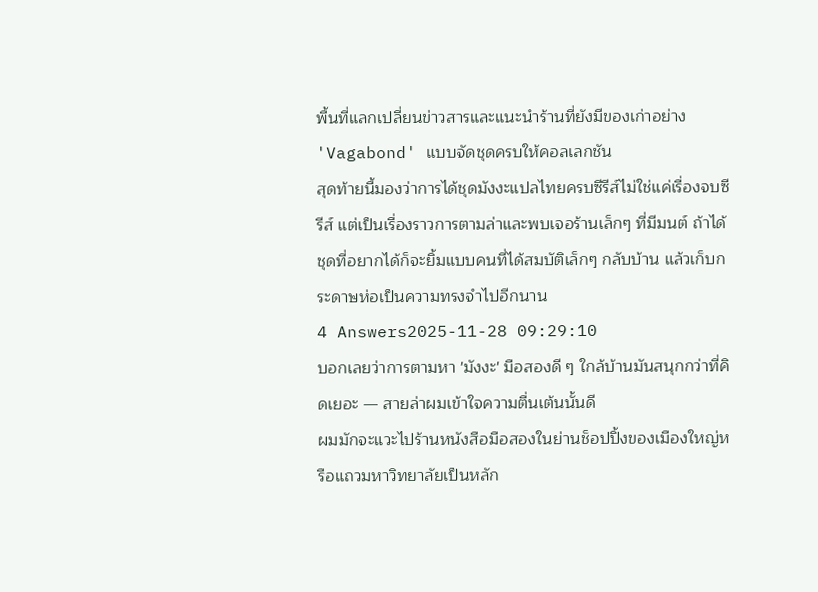พื้นที่แลกเปลี่ยนข่าวสารและแนะนำร้านที่ยังมีของเก่าอย่าง 'Vagabond' แบบจัดชุดครบให้คอลเลกชัน
สุดท้ายนี้มองว่าการได้ชุดมังงะแปลไทยครบซีรีส์ไม่ใช่แค่เรื่องจบซีรีส์ แต่เป็นเรื่องราวการตามล่าและพบเจอร้านเล็กๆ ที่มีมนต์ ถ้าได้ชุดที่อยากได้ก็จะยิ้มแบบคนที่ได้สมบัติเล็กๆ กลับบ้าน แล้วเก็บกระดาษห่อเป็นความทรงจำไปอีกนาน
4 Answers2025-11-28 09:29:10
บอกเลยว่าการตามหา 'มังงะ' มือสองดี ๆ ใกล้บ้านมันสนุกกว่าที่คิดเยอะ — สายล่าผมเข้าใจความตื่นเต้นนั้นดี
ผมมักจะแวะไปร้านหนังสือมือสองในย่านช็อปปิ้งของเมืองใหญ่หรือแถวมหาวิทยาลัยเป็นหลัก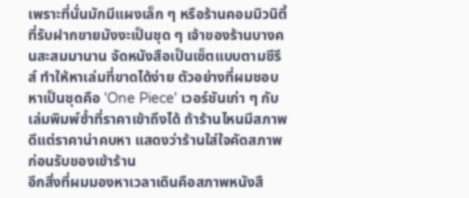เพราะที่นั่นมักมีแผงเล็ก ๆ หรือร้านคอมมิวนิตี้ที่รับฝากขายมังงะเป็นชุด ๆ เจ้าของร้านบางคนสะสมมานาน จัดหนังสือเป็นเซ็ตแบบตามซีรีส์ ทำให้หาเล่มที่ขาดได้ง่าย ตัวอย่างที่ผมชอบหาเป็นชุดคือ 'One Piece' เวอร์ชันเก่า ๆ กับเล่มพิมพ์ซ้ำที่ราคาเข้าถึงได้ ถ้าร้านไหนมีสภาพดีแต่ราคาน่าคบหา แสดงว่าร้านใส่ใจคัดสภาพก่อนรับของเข้าร้าน
อีกสิ่งที่ผมมองหาเวลาเดินคือสภาพหนังสื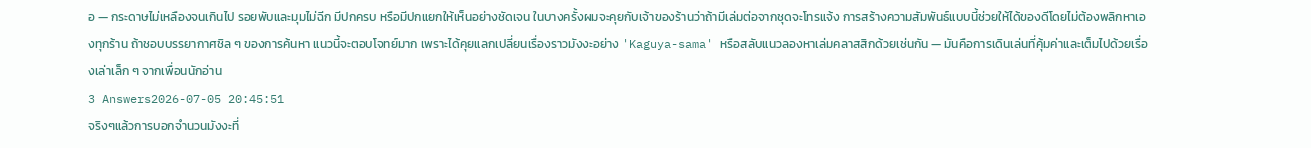อ — กระดาษไม่เหลืองจนเกินไป รอยพับและมุมไม่ฉีก มีปกครบ หรือมีปกแยกให้เห็นอย่างชัดเจน ในบางครั้งผมจะคุยกับเจ้าของร้านว่าถ้ามีเล่มต่อจากชุดจะโทรแจ้ง การสร้างความสัมพันธ์แบบนี้ช่วยให้ได้ของดีโดยไม่ต้องพลิกหาเองทุกร้าน ถ้าชอบบรรยากาศชิล ๆ ของการค้นหา แนวนี้จะตอบโจทย์มาก เพราะได้คุยแลกเปลี่ยนเรื่องราวมังงะอย่าง 'Kaguya-sama' หรือสลับแนวลองหาเล่มคลาสสิกด้วยเช่นกัน — มันคือการเดินเล่นที่คุ้มค่าและเต็มไปด้วยเรื่องเล่าเล็ก ๆ จากเพื่อนนักอ่าน
3 Answers2026-07-05 20:45:51
จริงๆแล้วการบอกจำนวนมังงะที่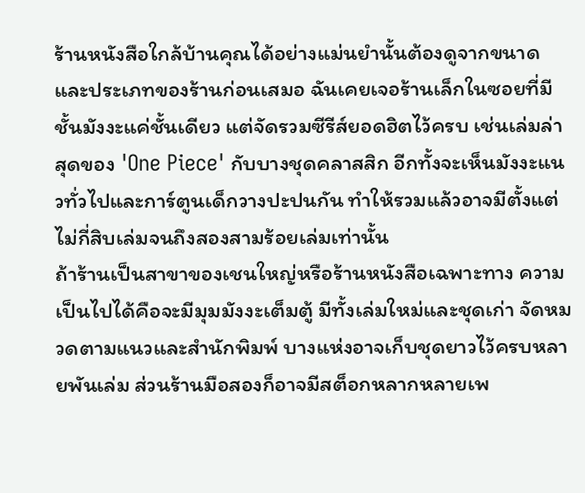ร้านหนังสือใกล้บ้านคุณได้อย่างแม่นยำนั้นต้องดูจากขนาดและประเภทของร้านก่อนเสมอ ฉันเคยเจอร้านเล็กในซอยที่มีชั้นมังงะแค่ชั้นเดียว แต่จัดรวมซีรีส์ยอดฮิตไว้ครบ เช่นเล่มล่าสุดของ 'One Piece' กับบางชุดคลาสสิก อีกทั้งจะเห็นมังงะแนวทั่วไปและการ์ตูนเด็กวางปะปนกัน ทำให้รวมแล้วอาจมีตั้งแต่ไม่กี่สิบเล่มจนถึงสองสามร้อยเล่มเท่านั้น
ถ้าร้านเป็นสาขาของเชนใหญ่หรือร้านหนังสือเฉพาะทาง ความเป็นไปได้คือจะมีมุมมังงะเต็มตู้ มีทั้งเล่มใหม่และชุดเก่า จัดหมวดตามแนวและสำนักพิมพ์ บางแห่งอาจเก็บชุดยาวไว้ครบหลายพันเล่ม ส่วนร้านมือสองก็อาจมีสต็อกหลากหลายเพ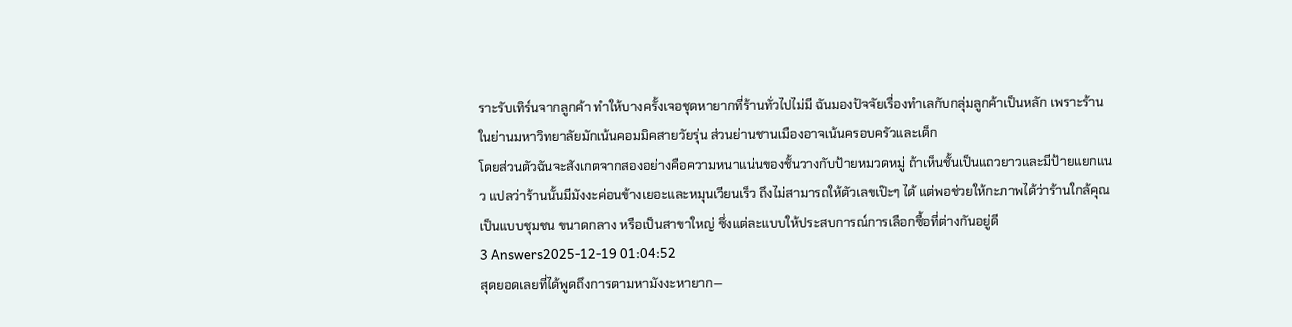ราะรับเทิร์นจากลูกค้า ทำให้บางครั้งเจอชุดหายากที่ร้านทั่วไปไม่มี ฉันมองปัจจัยเรื่องทำเลกับกลุ่มลูกค้าเป็นหลัก เพราะร้านในย่านมหาวิทยาลัยมักเน้นคอมมิคสายวัยรุ่น ส่วนย่านชานเมืองอาจเน้นครอบครัวและเด็ก
โดยส่วนตัวฉันจะสังเกตจากสองอย่างคือความหนาแน่นของชั้นวางกับป้ายหมวดหมู่ ถ้าเห็นชั้นเป็นแถวยาวและมีป้ายแยกแนว แปลว่าร้านนั้นมีมังงะค่อนข้างเยอะและหมุนเวียนเร็ว ถึงไม่สามารถให้ตัวเลขเป๊ะๆ ได้ แต่พอช่วยให้กะภาพได้ว่าร้านใกล้คุณเป็นแบบชุมชน ขนาดกลาง หรือเป็นสาขาใหญ่ ซึ่งแต่ละแบบให้ประสบการณ์การเลือกซื้อที่ต่างกันอยู่ดี
3 Answers2025-12-19 01:04:52
สุดยอดเลยที่ได้พูดถึงการตามหามังงะหายาก—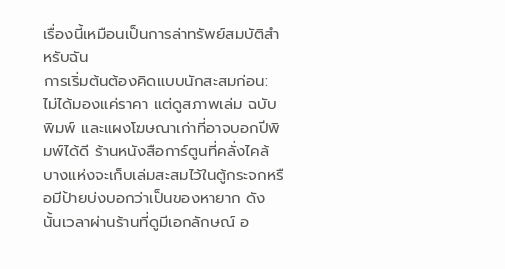เรื่องนี้เหมือนเป็นการล่าทรัพย์สมบัติสำหรับฉัน
การเริ่มต้นต้องคิดแบบนักสะสมก่อน: ไม่ได้มองแค่ราคา แต่ดูสภาพเล่ม ฉบับพิมพ์ และแผงโฆษณาเก่าที่อาจบอกปีพิมพ์ได้ดี ร้านหนังสือการ์ตูนที่คลั่งไคล้บางแห่งจะเก็บเล่มสะสมไว้ในตู้กระจกหรือมีป้ายบ่งบอกว่าเป็นของหายาก ดังนั้นเวลาผ่านร้านที่ดูมีเอกลักษณ์ อ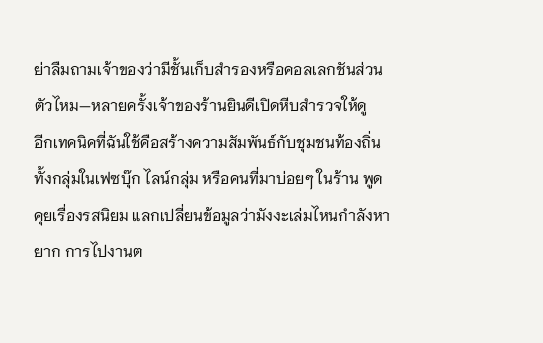ย่าลืมถามเจ้าของว่ามีชั้นเก็บสำรองหรือคอลเลกชันส่วนตัวไหม—หลายครั้งเจ้าของร้านยินดีเปิดหีบสำรวจให้ดู
อีกเทคนิคที่ฉันใช้คือสร้างความสัมพันธ์กับชุมชนท้องถิ่น ทั้งกลุ่มในเฟซบุ๊ก ไลน์กลุ่ม หรือคนที่มาบ่อยๆ ในร้าน พูดคุยเรื่องรสนิยม แลกเปลี่ยนข้อมูลว่ามังงะเล่มไหนกำลังหายาก การไปงานต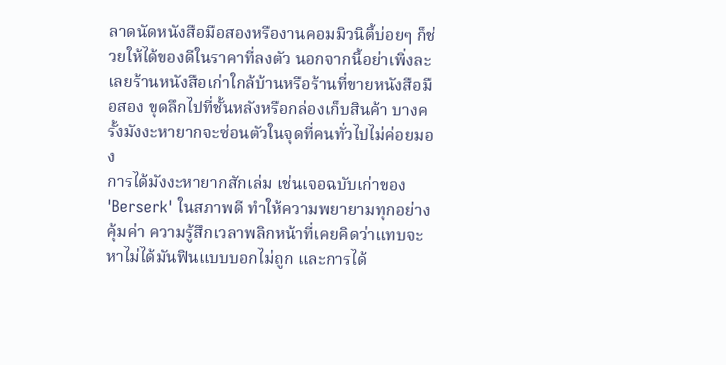ลาดนัดหนังสือมือสองหรืองานคอมมิวนิตี้บ่อยๆ ก็ช่วยให้ได้ของดีในราคาที่ลงตัว นอกจากนี้อย่าเพิ่งละเลยร้านหนังสือเก่าใกล้บ้านหรือร้านที่ขายหนังสือมือสอง ขุดลึกไปที่ชั้นหลังหรือกล่องเก็บสินค้า บางครั้งมังงะหายากจะซ่อนตัวในจุดที่คนทั่วไปไม่ค่อยมอง
การได้มังงะหายากสักเล่ม เช่นเจอฉบับเก่าของ 'Berserk' ในสภาพดี ทำให้ความพยายามทุกอย่างคุ้มค่า ความรู้สึกเวลาพลิกหน้าที่เคยคิดว่าแทบจะหาไม่ได้มันฟินแบบบอกไม่ถูก และการได้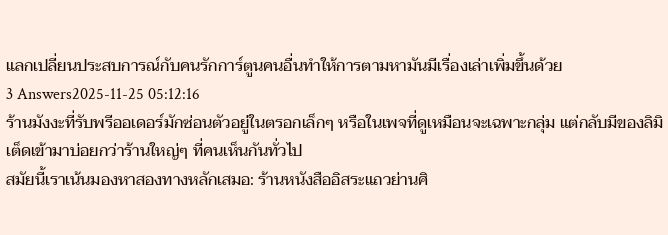แลกเปลี่ยนประสบการณ์กับคนรักการ์ตูนคนอื่นทำให้การตามหามันมีเรื่องเล่าเพิ่มขึ้นด้วย
3 Answers2025-11-25 05:12:16
ร้านมังงะที่รับพรีออเดอร์มักซ่อนตัวอยู่ในตรอกเล็กๆ หรือในเพจที่ดูเหมือนจะเฉพาะกลุ่ม แต่กลับมีของลิมิเต็ดเข้ามาบ่อยกว่าร้านใหญ่ๆ ที่คนเห็นกันทั่วไป
สมัยนี้เราเน้นมองหาสองทางหลักเสมอ: ร้านหนังสืออิสระแถวย่านศิ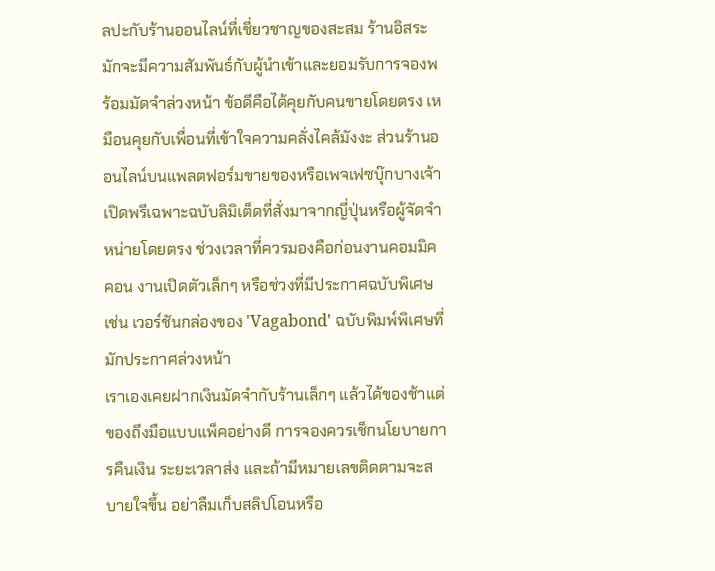ลปะกับร้านออนไลน์ที่เชี่ยวชาญของสะสม ร้านอิสระมักจะมีความสัมพันธ์กับผู้นำเข้าและยอมรับการจองพร้อมมัดจำล่วงหน้า ข้อดีคือได้คุยกับคนขายโดยตรง เหมือนคุยกับเพื่อนที่เข้าใจความคลั่งไคล้มังงะ ส่วนร้านออนไลน์บนแพลตฟอร์มขายของหรือเพจเฟซบุ๊กบางเจ้าเปิดพรีเฉพาะฉบับลิมิเต็ดที่สั่งมาจากญี่ปุ่นหรือผู้จัดจำหน่ายโดยตรง ช่วงเวลาที่ควรมองคือก่อนงานคอมมิคคอน งานเปิดตัวเล็กๆ หรือช่วงที่มีประกาศฉบับพิเศษ เช่น เวอร์ชันกล่องของ 'Vagabond' ฉบับพิมพ์พิเศษที่มักประกาศล่วงหน้า
เราเองเคยฝากเงินมัดจำกับร้านเล็กๆ แล้วได้ของช้าแต่ของถึงมือแบบแพ็คอย่างดี การจองควรเช็กนโยบายการคืนเงิน ระยะเวลาส่ง และถ้ามีหมายเลขติดตามจะสบายใจขึ้น อย่าลืมเก็บสลิปโอนหรือ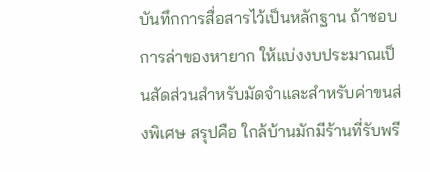บันทึกการสื่อสารไว้เป็นหลักฐาน ถ้าชอบการล่าของหายาก ให้แบ่งงบประมาณเป็นสัดส่วนสำหรับมัดจำและสำหรับค่าขนส่งพิเศษ สรุปคือ ใกล้บ้านมักมีร้านที่รับพรี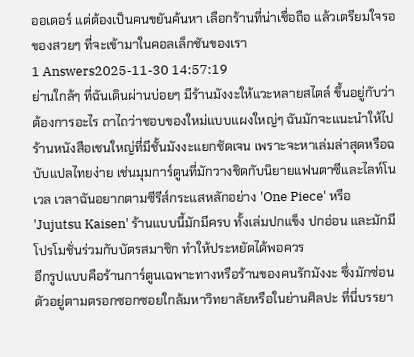ออเดอร์ แต่ต้องเป็นคนขยันค้นหา เลือกร้านที่น่าเชื่อถือ แล้วเตรียมใจรอของสวยๆ ที่จะเข้ามาในคอลเล็กชันของเรา
1 Answers2025-11-30 14:57:19
ย่านใกล้ๆ ที่ฉันเดินผ่านบ่อยๆ มีร้านมังงะให้แวะหลายสไตล์ ขึ้นอยู่กับว่าต้องการอะไร ถาไถว่าชอบของใหม่แบบแผงใหญ่ๆ ฉันมักจะแนะนำให้ไปร้านหนังสือเชนใหญ่ที่มีชั้นมังงะแยกชัดเจน เพราะจะหาเล่มล่าสุดหรือฉบับแปลไทยง่าย เช่นมุมการ์ตูนที่มักวางชิดกับนิยายแฟนตาซีและไลท์โนเวล เวลาฉันอยากตามซีรีส์กระแสหลักอย่าง 'One Piece' หรือ 'Jujutsu Kaisen' ร้านแบบนี้มักมีครบ ทั้งเล่มปกแข็ง ปกอ่อน และมักมีโปรโมชั่นร่วมกับบัตรสมาชิก ทำให้ประหยัดได้พอควร
อีกรูปแบบคือร้านการ์ตูนเฉพาะทางหรือร้านของคนรักมังงะ ซึ่งมักซ่อนตัวอยู่ตามตรอกซอกซอยใกล้มหาวิทยาลัยหรือในย่านศิลปะ ที่นี่บรรยา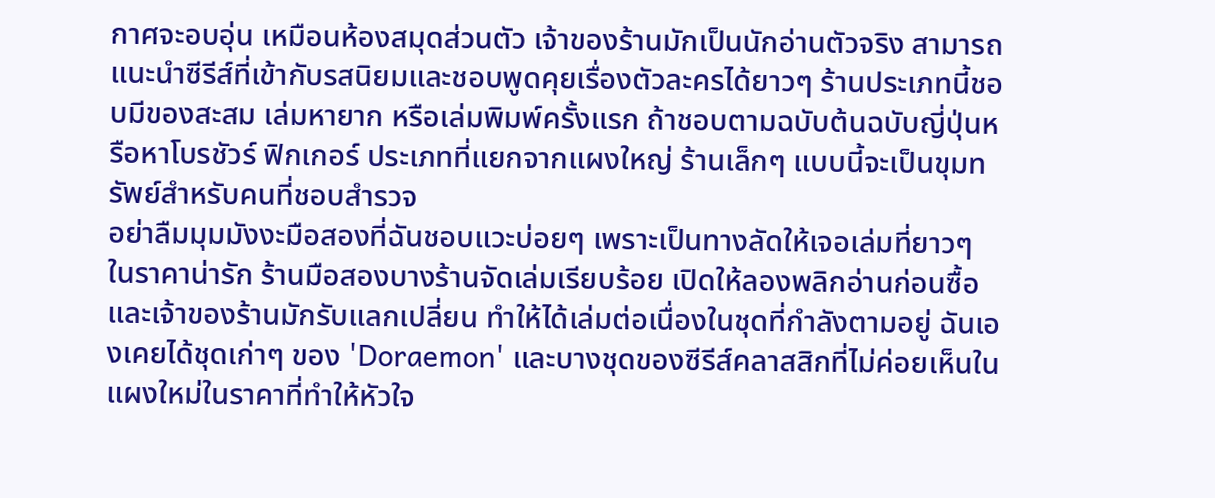กาศจะอบอุ่น เหมือนห้องสมุดส่วนตัว เจ้าของร้านมักเป็นนักอ่านตัวจริง สามารถแนะนำซีรีส์ที่เข้ากับรสนิยมและชอบพูดคุยเรื่องตัวละครได้ยาวๆ ร้านประเภทนี้ชอบมีของสะสม เล่มหายาก หรือเล่มพิมพ์ครั้งแรก ถ้าชอบตามฉบับต้นฉบับญี่ปุ่นหรือหาโบรชัวร์ ฟิกเกอร์ ประเภทที่แยกจากแผงใหญ่ ร้านเล็กๆ แบบนี้จะเป็นขุมทรัพย์สำหรับคนที่ชอบสำรวจ
อย่าลืมมุมมังงะมือสองที่ฉันชอบแวะบ่อยๆ เพราะเป็นทางลัดให้เจอเล่มที่ยาวๆ ในราคาน่ารัก ร้านมือสองบางร้านจัดเล่มเรียบร้อย เปิดให้ลองพลิกอ่านก่อนซื้อ และเจ้าของร้านมักรับแลกเปลี่ยน ทำให้ได้เล่มต่อเนื่องในชุดที่กำลังตามอยู่ ฉันเองเคยได้ชุดเก่าๆ ของ 'Doraemon' และบางชุดของซีรีส์คลาสสิกที่ไม่ค่อยเห็นในแผงใหม่ในราคาที่ทำให้หัวใจ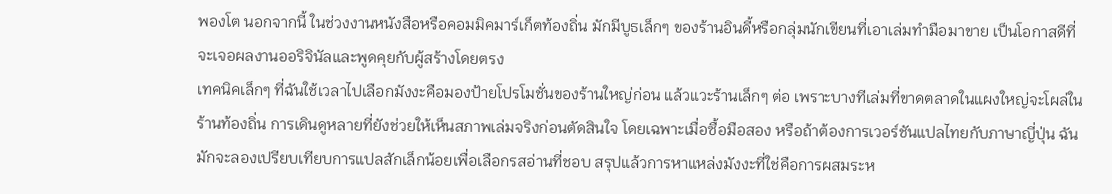พองโต นอกจากนี้ ในช่วงงานหนังสือหรือคอมมิคมาร์เก็ตท้องถิ่น มักมีบูธเล็กๆ ของร้านอินดี้หรือกลุ่มนักเขียนที่เอาเล่มทำมือมาขาย เป็นโอกาสดีที่จะเจอผลงานออริจินัลและพูดคุยกับผู้สร้างโดยตรง
เทคนิคเล็กๆ ที่ฉันใช้เวลาไปเลือกมังงะคือมองป้ายโปรโมชั่นของร้านใหญ่ก่อน แล้วแวะร้านเล็กๆ ต่อ เพราะบางทีเล่มที่ขาดตลาดในแผงใหญ่จะโผล่ในร้านท้องถิ่น การเดินดูหลายที่ยังช่วยให้เห็นสภาพเล่มจริงก่อนตัดสินใจ โดยเฉพาะเมื่อซื้อมือสอง หรือถ้าต้องการเวอร์ชันแปลไทยกับภาษาญี่ปุ่น ฉันมักจะลองเปรียบเทียบการแปลสักเล็กน้อยเพื่อเลือกรสอ่านที่ชอบ สรุปแล้วการหาแหล่งมังงะที่ใช่คือการผสมระห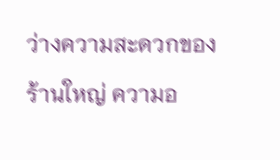ว่างความสะดวกของร้านใหญ่ ความอ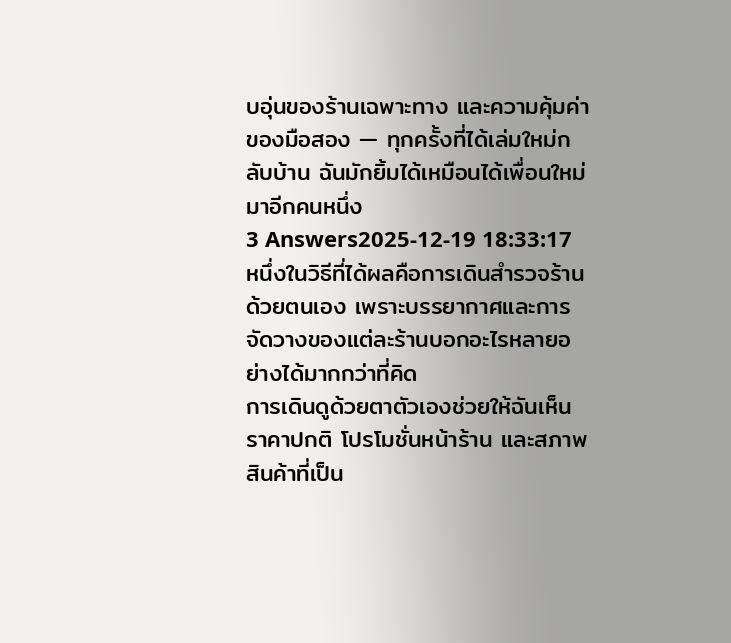บอุ่นของร้านเฉพาะทาง และความคุ้มค่าของมือสอง — ทุกครั้งที่ได้เล่มใหม่กลับบ้าน ฉันมักยิ้มได้เหมือนได้เพื่อนใหม่มาอีกคนหนึ่ง
3 Answers2025-12-19 18:33:17
หนึ่งในวิธีที่ได้ผลคือการเดินสำรวจร้านด้วยตนเอง เพราะบรรยากาศและการจัดวางของแต่ละร้านบอกอะไรหลายอย่างได้มากกว่าที่คิด
การเดินดูด้วยตาตัวเองช่วยให้ฉันเห็นราคาปกติ โปรโมชั่นหน้าร้าน และสภาพสินค้าที่เป็น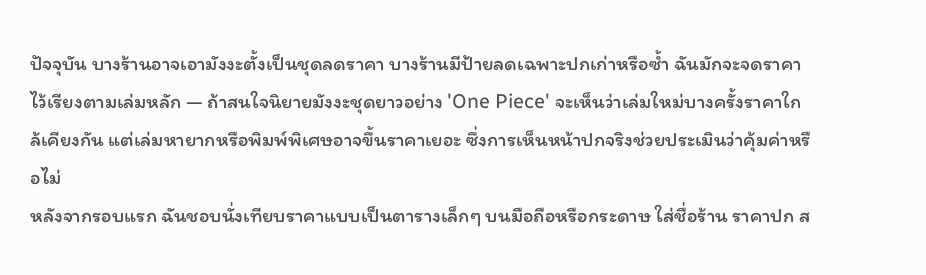ปัจจุบัน บางร้านอาจเอามังงะตั้งเป็นชุดลดราคา บางร้านมีป้ายลดเฉพาะปกเก่าหรือซ้ำ ฉันมักจะจดราคาไว้เรียงตามเล่มหลัก — ถ้าสนใจนิยายมังงะชุดยาวอย่าง 'One Piece' จะเห็นว่าเล่มใหม่บางครั้งราคาใกล้เคียงกัน แต่เล่มหายากหรือพิมพ์พิเศษอาจขึ้นราคาเยอะ ซึ่งการเห็นหน้าปกจริงช่วยประเมินว่าคุ้มค่าหรือไม่
หลังจากรอบแรก ฉันชอบนั่งเทียบราคาแบบเป็นตารางเล็กๆ บนมือถือหรือกระดาษ ใส่ชื่อร้าน ราคาปก ส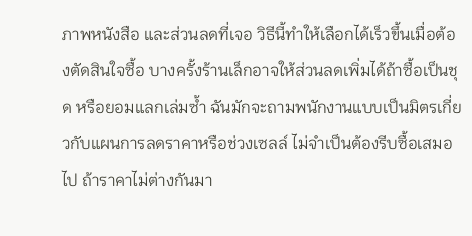ภาพหนังสือ และส่วนลดที่เจอ วิธีนี้ทำให้เลือกได้เร็วขึ้นเมื่อต้องตัดสินใจซื้อ บางครั้งร้านเล็กอาจให้ส่วนลดเพิ่มได้ถ้าซื้อเป็นชุด หรือยอมแลกเล่มซ้ำ ฉันมักจะถามพนักงานแบบเป็นมิตรเกี่ยวกับแผนการลดราคาหรือช่วงเซลล์ ไม่จำเป็นต้องรีบซื้อเสมอไป ถ้าราคาไม่ต่างกันมา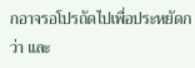กอาจรอโปรถัดไปเพื่อประหยัดกว่า และ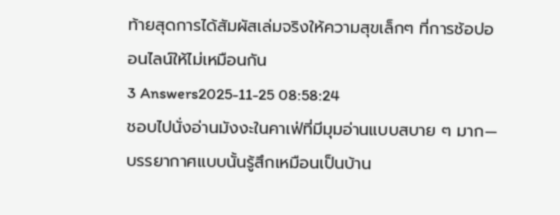ท้ายสุดการได้สัมผัสเล่มจริงให้ความสุขเล็กๆ ที่การช้อปออนไลน์ให้ไม่เหมือนกัน
3 Answers2025-11-25 08:58:24
ชอบไปนั่งอ่านมังงะในคาเฟ่ที่มีมุมอ่านแบบสบาย ๆ มาก—บรรยากาศแบบนั้นรู้สึกเหมือนเป็นบ้าน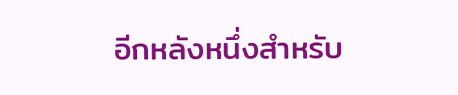อีกหลังหนึ่งสำหรับ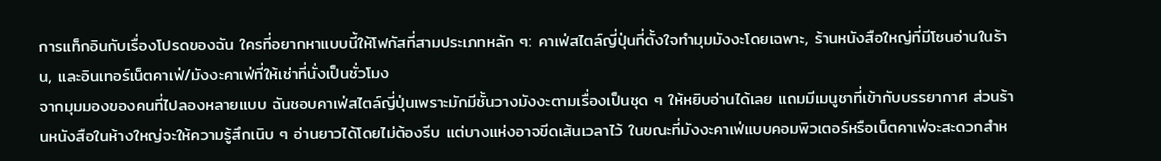การแท็กอินกับเรื่องโปรดของฉัน ใครที่อยากหาแบบนี้ให้โฟกัสที่สามประเภทหลัก ๆ: คาเฟ่สไตล์ญี่ปุ่นที่ตั้งใจทำมุมมังงะโดยเฉพาะ, ร้านหนังสือใหญ่ที่มีโซนอ่านในร้าน, และอินเทอร์เน็ตคาเฟ่/มังงะคาเฟ่ที่ให้เช่าที่นั่งเป็นชั่วโมง
จากมุมมองของคนที่ไปลองหลายแบบ ฉันชอบคาเฟ่สไตล์ญี่ปุ่นเพราะมักมีชั้นวางมังงะตามเรื่องเป็นชุด ๆ ให้หยิบอ่านได้เลย แถมมีเมนูชาที่เข้ากับบรรยากาศ ส่วนร้านหนังสือในห้างใหญ่จะให้ความรู้สึกเนิบ ๆ อ่านยาวได้โดยไม่ต้องรีบ แต่บางแห่งอาจขีดเส้นเวลาไว้ ในขณะที่มังงะคาเฟ่แบบคอมพิวเตอร์หรือเน็ตคาเฟ่จะสะดวกสำห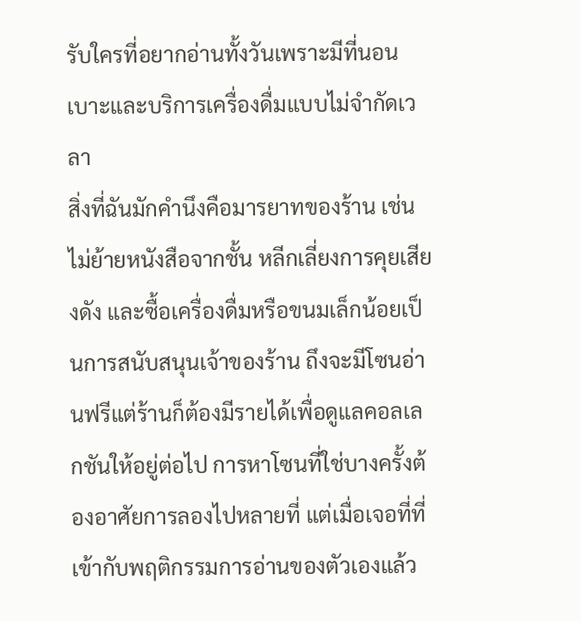รับใครที่อยากอ่านทั้งวันเพราะมีที่นอนเบาะและบริการเครื่องดื่มแบบไม่จำกัดเวลา
สิ่งที่ฉันมักคำนึงคือมารยาทของร้าน เช่น ไม่ย้ายหนังสือจากชั้น หลีกเลี่ยงการคุยเสียงดัง และซื้อเครื่องดื่มหรือขนมเล็กน้อยเป็นการสนับสนุนเจ้าของร้าน ถึงจะมีโซนอ่านฟรีแต่ร้านก็ต้องมีรายได้เพื่อดูแลคอลเลกชันให้อยู่ต่อไป การหาโซนที่ใช่บางครั้งต้องอาศัยการลองไปหลายที่ แต่เมื่อเจอที่ที่เข้ากับพฤติกรรมการอ่านของตัวเองแล้ว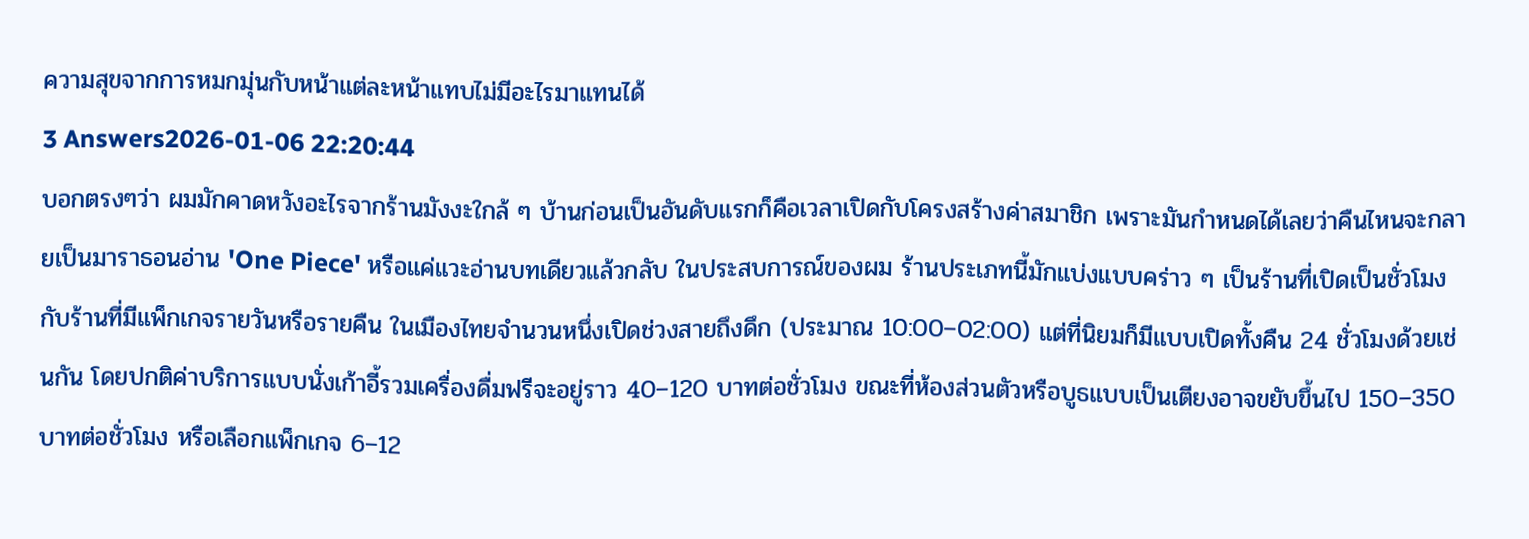ความสุขจากการหมกมุ่นกับหน้าแต่ละหน้าแทบไม่มีอะไรมาแทนได้
3 Answers2026-01-06 22:20:44
บอกตรงๆว่า ผมมักคาดหวังอะไรจากร้านมังงะใกล้ ๆ บ้านก่อนเป็นอันดับแรกก็คือเวลาเปิดกับโครงสร้างค่าสมาชิก เพราะมันกำหนดได้เลยว่าคืนไหนจะกลายเป็นมาราธอนอ่าน 'One Piece' หรือแค่แวะอ่านบทเดียวแล้วกลับ ในประสบการณ์ของผม ร้านประเภทนี้มักแบ่งแบบคร่าว ๆ เป็นร้านที่เปิดเป็นชั่วโมงกับร้านที่มีแพ็กเกจรายวันหรือรายคืน ในเมืองไทยจำนวนหนึ่งเปิดช่วงสายถึงดึก (ประมาณ 10:00–02:00) แต่ที่นิยมก็มีแบบเปิดทั้งคืน 24 ชั่วโมงด้วยเช่นกัน โดยปกติค่าบริการแบบนั่งเก้าอี้รวมเครื่องดื่มฟรีจะอยู่ราว 40–120 บาทต่อชั่วโมง ขณะที่ห้องส่วนตัวหรือบูธแบบเป็นเตียงอาจขยับขึ้นไป 150–350 บาทต่อชั่วโมง หรือเลือกแพ็กเกจ 6–12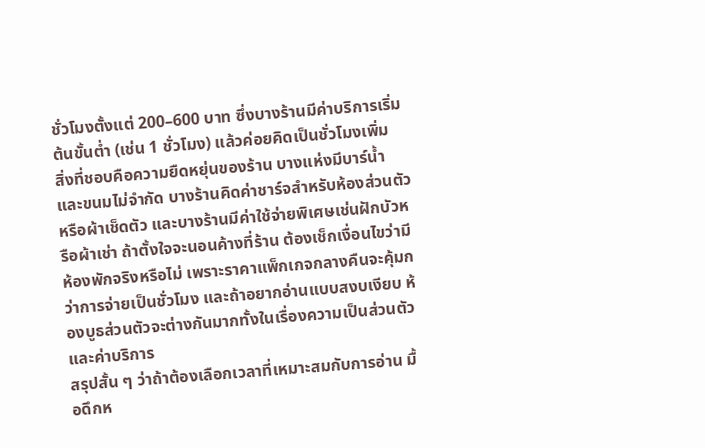ชั่วโมงตั้งแต่ 200–600 บาท ซึ่งบางร้านมีค่าบริการเริ่มต้นขั้นต่ำ (เช่น 1 ชั่วโมง) แล้วค่อยคิดเป็นชั่วโมงเพิ่ม
สิ่งที่ชอบคือความยืดหยุ่นของร้าน บางแห่งมีบาร์น้ำและขนมไม่จำกัด บางร้านคิดค่าชาร์จสำหรับห้องส่วนตัวหรือผ้าเช็ดตัว และบางร้านมีค่าใช้จ่ายพิเศษเช่นฝักบัวหรือผ้าเช่า ถ้าตั้งใจจะนอนค้างที่ร้าน ต้องเช็กเงื่อนไขว่ามีห้องพักจริงหรือไม่ เพราะราคาแพ็กเกจกลางคืนจะคุ้มกว่าการจ่ายเป็นชั่วโมง และถ้าอยากอ่านแบบสงบเงียบ ห้องบูธส่วนตัวจะต่างกันมากทั้งในเรื่องความเป็นส่วนตัวและค่าบริการ
สรุปสั้น ๆ ว่าถ้าต้องเลือกเวลาที่เหมาะสมกับการอ่าน มื้อดึกห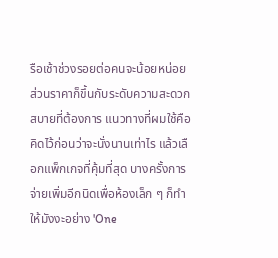รือเช้าช่วงรอยต่อคนจะน้อยหน่อย ส่วนราคาก็ขึ้นกับระดับความสะดวกสบายที่ต้องการ แนวทางที่ผมใช้คือคิดไว้ก่อนว่าจะนั่งนานเท่าไร แล้วเลือกแพ็กเกจที่คุ้มที่สุด บางครั้งการจ่ายเพิ่มอีกนิดเพื่อห้องเล็ก ๆ ก็ทำให้มังงะอย่าง 'One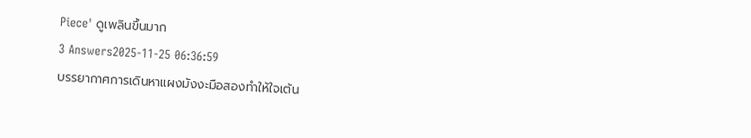Piece' ดูเพลินขึ้นมาก
3 Answers2025-11-25 06:36:59
บรรยากาศการเดินหาแผงมังงะมือสองทำให้ใจเต้น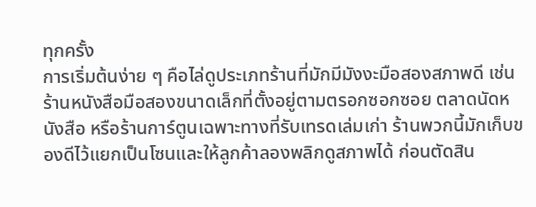ทุกครั้ง
การเริ่มต้นง่าย ๆ คือไล่ดูประเภทร้านที่มักมีมังงะมือสองสภาพดี เช่น ร้านหนังสือมือสองขนาดเล็กที่ตั้งอยู่ตามตรอกซอกซอย ตลาดนัดหนังสือ หรือร้านการ์ตูนเฉพาะทางที่รับเทรดเล่มเก่า ร้านพวกนี้มักเก็บของดีไว้แยกเป็นโซนและให้ลูกค้าลองพลิกดูสภาพได้ ก่อนตัดสิน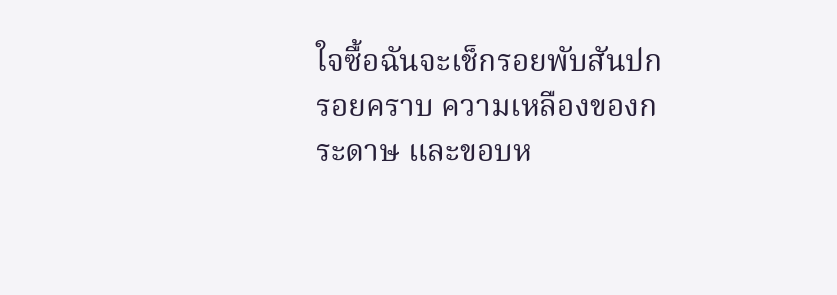ใจซื้อฉันจะเช็กรอยพับสันปก รอยคราบ ความเหลืองของกระดาษ และขอบห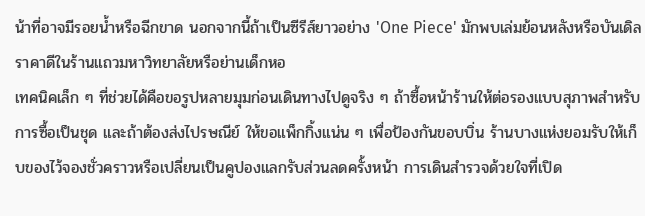น้าที่อาจมีรอยน้ำหรือฉีกขาด นอกจากนี้ถ้าเป็นซีรีส์ยาวอย่าง 'One Piece' มักพบเล่มย้อนหลังหรือบันเดิลราคาดีในร้านแถวมหาวิทยาลัยหรือย่านเด็กหอ
เทคนิคเล็ก ๆ ที่ช่วยได้คือขอรูปหลายมุมก่อนเดินทางไปดูจริง ๆ ถ้าซื้อหน้าร้านให้ต่อรองแบบสุภาพสำหรับการซื้อเป็นชุด และถ้าต้องส่งไปรษณีย์ ให้ขอแพ็กกิ้งแน่น ๆ เพื่อป้องกันขอบบิ่น ร้านบางแห่งยอมรับให้เก็บของไว้จองชั่วคราวหรือเปลี่ยนเป็นคูปองแลกรับส่วนลดครั้งหน้า การเดินสำรวจด้วยใจที่เปิด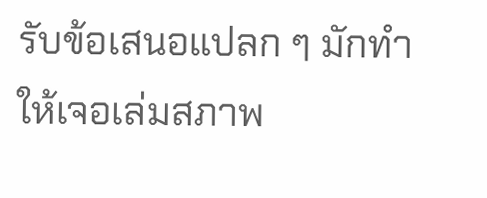รับข้อเสนอแปลก ๆ มักทำให้เจอเล่มสภาพ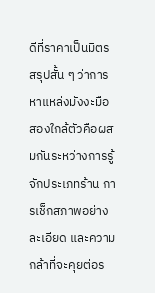ดีที่ราคาเป็นมิตร
สรุปสั้น ๆ ว่าการหาแหล่งมังงะมือสองใกล้ตัวคือผสมกันระหว่างการรู้จักประเภทร้าน การเช็กสภาพอย่างละเอียด และความกล้าที่จะคุยต่อร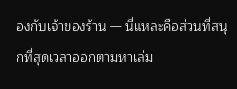องกับเจ้าของร้าน — นี่แหละคือส่วนที่สนุกที่สุดเวลาออกตามหาเล่ม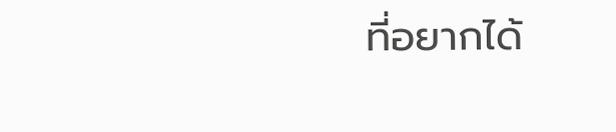ที่อยากได้